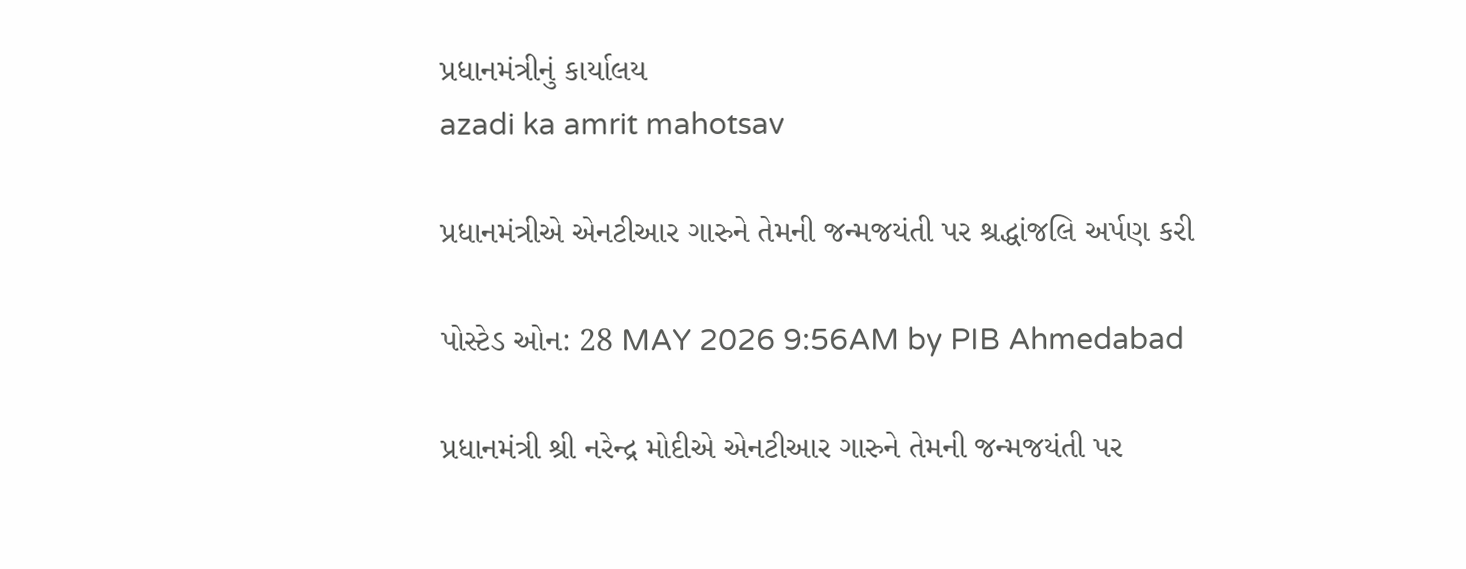પ્રધાનમંત્રીનું કાર્યાલય
azadi ka amrit mahotsav

પ્રધાનમંત્રીએ એનટીઆર ગારુને તેમની જન્મજયંતી પર શ્રદ્ધાંજલિ અર્પણ કરી

પોસ્ટેડ ઓન: 28 MAY 2026 9:56AM by PIB Ahmedabad

પ્રધાનમંત્રી શ્રી નરેન્દ્ર મોદીએ એનટીઆર ગારુને તેમની જન્મજયંતી પર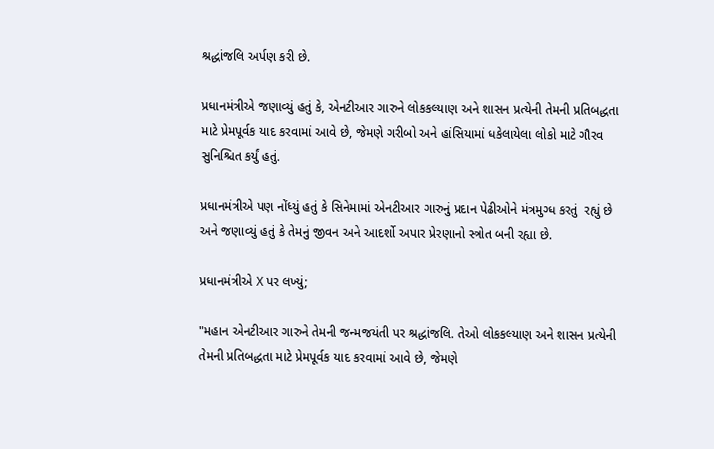શ્રદ્ધાંજલિ અર્પણ કરી છે.

પ્રધાનમંત્રીએ જણાવ્યું હતું કે, એનટીઆર ગારુને લોકકલ્યાણ અને શાસન પ્રત્યેની તેમની પ્રતિબદ્ધતા માટે પ્રેમપૂર્વક યાદ કરવામાં આવે છે, જેમણે ગરીબો અને હાંસિયામાં ધકેલાયેલા લોકો માટે ગૌરવ સુનિશ્ચિત કર્યું હતું.

પ્રધાનમંત્રીએ પણ નોંધ્યું હતું કે સિનેમામાં એનટીઆર ગારુનું પ્રદાન પેઢીઓને મંત્રમુગ્ધ કરતું  રહ્યું છે અને જણાવ્યું હતું કે તેમનું જીવન અને આદર્શો અપાર પ્રેરણાનો સ્ત્રોત બની રહ્યા છે.

પ્રધાનમંત્રીએ X પર લખ્યું;

"મહાન એનટીઆર ગારુને તેમની જન્મજયંતી પર શ્રદ્ધાંજલિ. તેઓ લોકકલ્યાણ અને શાસન પ્રત્યેની તેમની પ્રતિબદ્ધતા માટે પ્રેમપૂર્વક યાદ કરવામાં આવે છે, જેમણે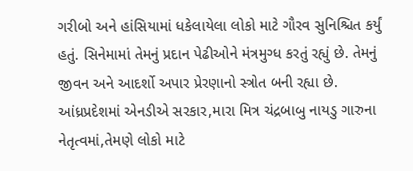ગરીબો અને હાંસિયામાં ધકેલાયેલા લોકો માટે ગૌરવ સુનિશ્ચિત કર્યું હતું. સિનેમામાં તેમનું પ્રદાન પેઢીઓને મંત્રમુગ્ધ કરતું રહ્યું છે. તેમનું જીવન અને આદર્શો અપાર પ્રેરણાનો સ્ત્રોત બની રહ્યા છે. આંધ્રપ્રદેશમાં એનડીએ સરકાર,મારા મિત્ર ચંદ્રબાબુ નાયડુ ગારુના નેતૃત્વમાં,તેમણે લોકો માટે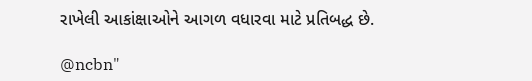રાખેલી આકાંક્ષાઓને આગળ વધારવા માટે પ્રતિબદ્ધ છે.

@ncbn"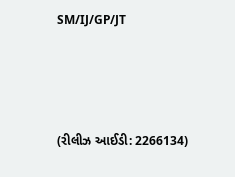SM/IJ/GP/JT




(રીલીઝ આઈડી: 2266134)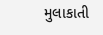મુલાકાતી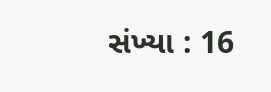સંખ્યા : 16